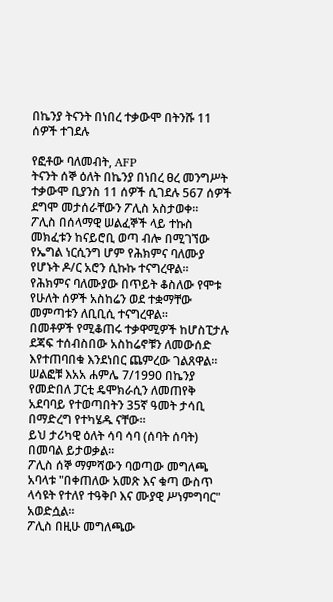በኬንያ ትናንት በነበረ ተቃውሞ በትንሹ 11 ሰዎች ተገደሉ

የፎቶው ባለመብት, AFP
ትናንት ሰኞ ዕለት በኬንያ በነበረ ፀረ መንግሥት ተቃውሞ ቢያንስ 11 ሰዎች ሲገደሉ 567 ሰዎች ደግሞ መታሰራቸውን ፖሊስ አስታወቀ።
ፖሊስ በሰላማዊ ሠልፈኞች ላይ ተኩስ መክፈቱን ከናይሮቢ ወጣ ብሎ በሚገኘው የኤግል ነርሲንግ ሆም የሕክምና ባለሙያ የሆኑት ዶ/ር አሮን ሲኩኩ ተናግረዋል።
የሕክምና ባለሙያው በጥይት ቆስለው የሞቱ የሁለት ሰዎች አስከሬን ወደ ተቋማቸው መምጣቱን ለቢቢሲ ተናግረዋል።
በመቶዎች የሚቆጠሩ ተቃዋሚዎች ከሆስፒታሉ ደጃፍ ተሰብስበው አስከሬኖቹን ለመውሰድ እየተጠባበቁ እንደነበር ጨምረው ገልጸዋል።
ሠልፎቹ እአአ ሐምሌ 7/1990 በኬንያ የመድበለ ፓርቲ ዴሞክራሲን ለመጠየቅ አደባባይ የተወጣበትን 35ኛ ዓመት ታሳቢ በማድረግ የተካሄዱ ናቸው።
ይህ ታሪካዊ ዕለት ሳባ ሳባ (ሰባት ሰባት) በመባል ይታወቃል።
ፖሊስ ሰኞ ማምሻውን ባወጣው መግለጫ አባላቱ "በቀጠለው አመጽ እና ቁጣ ውስጥ ላሳዩት የተለየ ተዓቅቦ እና ሙያዊ ሥነምግባር" አወድሷል።
ፖሊስ በዚሁ መግለጫው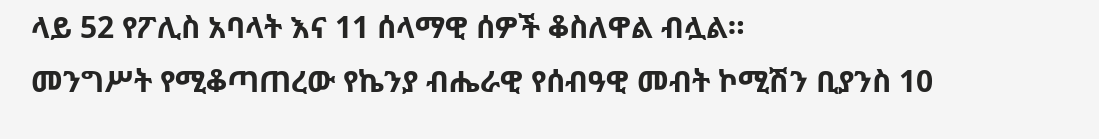ላይ 52 የፖሊስ አባላት እና 11 ሰላማዊ ሰዎች ቆስለዋል ብሏል።
መንግሥት የሚቆጣጠረው የኬንያ ብሔራዊ የሰብዓዊ መብት ኮሚሽን ቢያንስ 10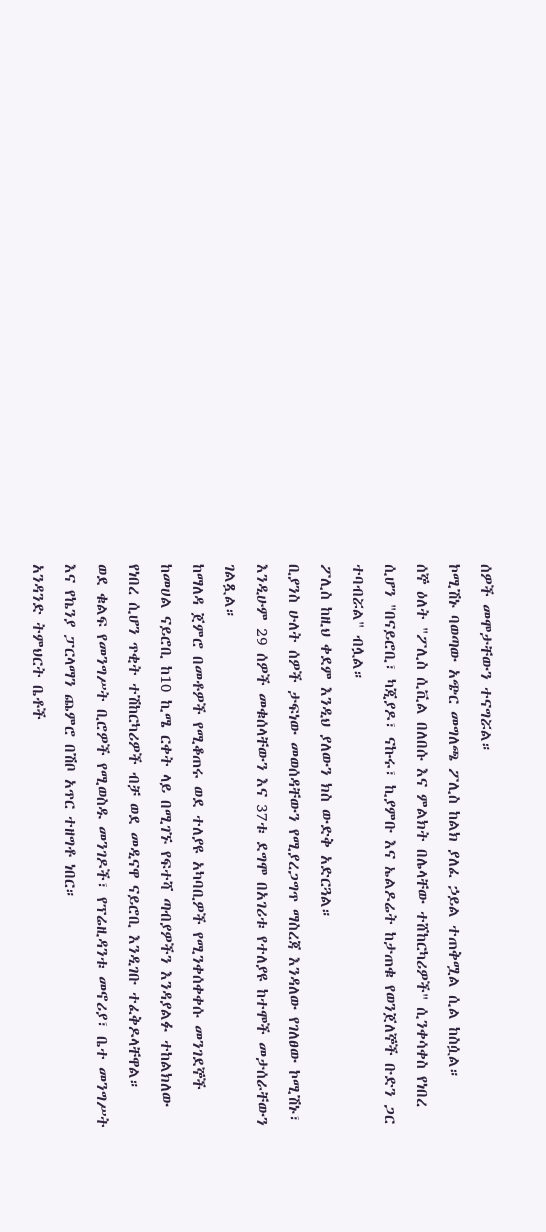ሰዎች መሞታቸውን ተናግሯል።
ኮሚሽኑ ባወጣው አጭር መግለጫ ፖሊስ ከልክ ያለፈ ኃይል ተጠቅሟል ሲል ከስሷል።
ሰኞ ዕለት "ፖሊስ ሲቪል በለበሱ እና ምልክት በሌላቸው ተሸከርካሪዎች" ሲንቀሳቀስ የነበረ ሲሆን "በናይሮቢ፣ ካጂያዶ፣ ናኩሩ፣ ኪያምቡ እና ኤልዶሬት ከታጠቁ የወንጀለኞች ቡድን ጋር ተባብሯል" ብሏል።
ፖሊስ ከዚህ ቀደም እንዲህ ያለውን ክስ ውድቅ አድርጓል።
ቢያንስ ሁለት ሰዎች ታፍነው መወሰዳቸውን የሚያረጋግጥ ማስረጃ እንዳለው የገለፀው ኮሚሽኑ፣ እንዲሁም 29 ሰዎች መቁሰላቸውን እና 37ቱ ደግሞ በአገሪቱ የተለያዩ ከተሞች መታሰራቸውን ገልጿል።
ከማለዳ ጀምሮ በመቶዎች የሚቆጠሩ ወደ ተለያዩ አካባቢዎች የሚንቀሰቀቀሱ መንገደኞች ከመሀል ናይሮቢ ከ10 ኪሜ ርቀት ላይ በሚገኙ የፍተሻ ጣብያዎችን እንዳያልፉ ተከልክለው የነበረ ሲሆን ጥቂት ተሽከርካሪዎች ብቻ ወደ መዲናዋ ናይሮቢ እንዲገቡ ተፈቅዶላቸዋል።
ወደ ቁልፍ የመንግሥት ቢሮዎች የሚወስዱ መንገዶች፣ የፕሬዚዳንቱ መኖሪያ፣ ቤተ መንግሥት እና የኬንያ ፓርላማን ጨምሮ በሽቦ አጥር ተዘግቶ ነበር።
አንዳንድ ትምህርት ቤቶች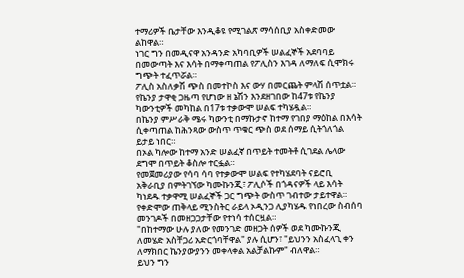ተማሪዎች ቤታቸው እንዲቆዩ የሚገልጽ ማሳሰቢያ አስቀድመው ልከዋል።
ነገር ግን በመዲናዋ አንዳንድ አካባቢዎች ሠልፈኞች አደባባይ በመውጣት እና እሳት በማቀጣጠል የፖሊስን እገዳ ለማለፍ ሲሞክሩ ግጭት ተፈጥሯል።
ፖሊስ አስለቃሽ ጭስ በመተኮስ እና ውሃ በመርጨት ምላሽ ሰጥቷል።
የኬንያ ታዋቂ ጋዜጣ የሆነው ዘ ኔሽን እንደዘገበው ከ47ቱ የኬንያ ካውንቲዎች መካከል በ17ቱ ተቃውሞ ሠልፍ ተካሄዷል።
በኬንያ ምሥራቅ ሜሩ ካውንቲ በማኩታኖ ከተማ የገበያ ማዕከል በእሳት ሲቀጣጠል ከሕንጻው ውስጥ ጥቁር ጭስ ወደ ሰማይ ሲትጎለጎል ይታይ ነበር።
በኦል ካሎው ከተማ አንድ ሠልፈኛ በጥይት ተመትቶ ሲገደል ሌላው ደግሞ በጥይት ቆስሎ ተርፏል።
የመጀመሪያው የሳባ ሳባ የተቃውሞ ሠልፍ የተካሄደባት ናይሮቢ አቅራቢያ በምትገኘው ካሙኩንጂ፣ ፖሊሶች በጎዳናዎች ላይ እሳት ካነደዱ ተቃዋሚ ሠልፈኞች ጋር ግጭት ውስጥ ገብተው ታይተዋል።
የቀድሞው ጠቅላይ ሚንስትር ራይላ ኦዲንጋ ሊያካሄዱ የነበረው ስብሰባ መንገዶች በመዘጋጋታቸው የተነሳ ተሰርዟል።
"በከተማው ሁሉ ያለው የመንገድ መዘጋት ሰዎች ወደ ካሙኩንጂ ለመሄድ አስቸጋሪ አድርጎባቸዋል" ያሉ ሲሆን፣ "ይህንን አስፈላጊ ቀን ለማክበር ኬንያውያንን መቀላቀል አልቻልኩም" ብለዋል።
ይህን ግን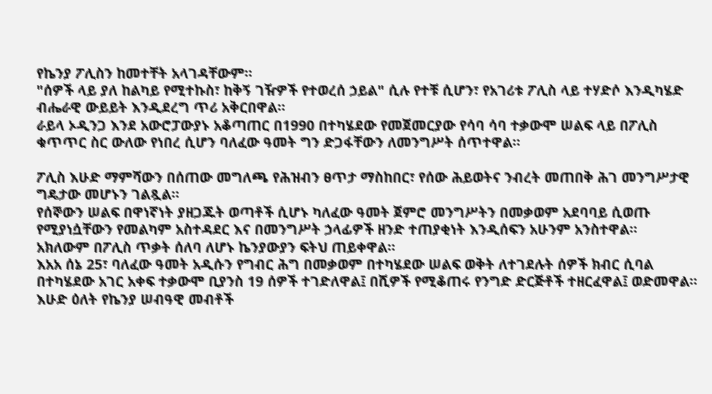የኬንያ ፖሊስን ከመተቸት አላገዳቸውም።
"ሰዎች ላይ ያለ ከልካይ የሚተኩስ፣ ከቅኝ ገዥዎች የተወረሰ ኃይል" ሲሉ የተቹ ሲሆን፣ የአገሪቱ ፖሊስ ላይ ተሃድሶ እንዲካሄድ ብሔራዊ ውይይት እንዲደረግ ጥሪ አቅርበዋል።
ራይላ ኦዲንጋ እንደ አውሮፓውያኑ አቆጣጠር በ1990 በተካሄደው የመጀመርያው የሳባ ሳባ ተቃውሞ ሠልፍ ላይ በፖሊስ ቁጥጥር ስር ውለው የነበረ ሲሆን ባለፈው ዓመት ግን ድጋፋቸውን ለመንግሥት ሰጥተዋል።

ፖሊስ እሁድ ማምሻውን በሰጠው መግለጫ የሕዝብን ፀጥታ ማስከበር፣ የሰው ሕይወትና ንብረት መጠበቅ ሕገ መንግሥታዊ ግዴታው መሆኑን ገልጿል።
የሰኞውን ሠልፍ በዋነኛነት ያዘጋጁት ወጣቶች ሲሆኑ ካለፈው ዓመት ጀምሮ መንግሥትን በመቃወም አደባባይ ሲወጡ የሚያነሷቸውን የመልካም አስተዳደር እና በመንግሥት ኃላፊዎች ዘንድ ተጠያቂነት እንዲሰፍን አሁንም አንስተዋል።
አክለውም በፖሊስ ጥቃት ሰለባ ለሆኑ ኬንያውያን ፍትህ ጠይቀዋል።
እአአ ሰኔ 25፣ ባለፈው ዓመት አዲሱን የግብር ሕግ በመቃወም በተካሄደው ሠልፍ ወቅት ለተገደሉት ሰዎች ክብር ሲባል በተካሄደው አገር አቀፍ ተቃውሞ ቢያንስ 19 ሰዎች ተገድለዋል፤ በሺዎች የሚቆጠሩ የንግድ ድርጅቶች ተዘርፈዋል፤ ወድመዋል።
እሁድ ዕለት የኬንያ ሠብዓዊ መብቶች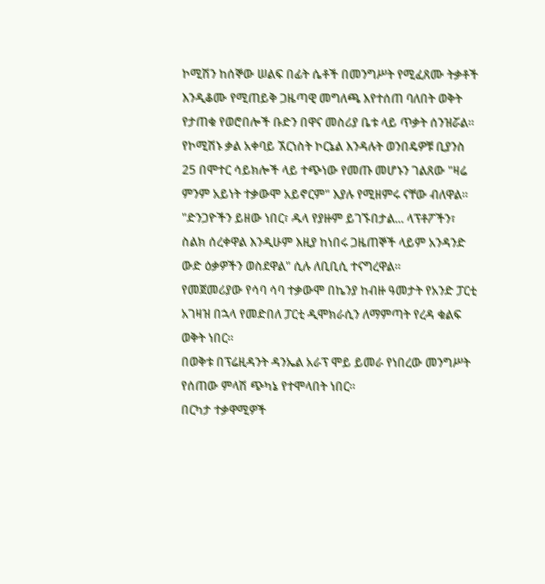ኮሚሽን ከሰኞው ሠልፍ በፊት ሴቶች በመንግሥት የሚፈጸሙ ትቃቶች እንዲቆሙ የሚጠይቅ ጋዜጣዊ መግለጫ እየተሰጠ ባለበት ወቅት የታጠቁ የወሮበሎች ቡድን በዋና መስሪያ ቤቱ ላይ ጥቃት ሰንዝሯል።
የኮሚሽኑ ቃል አቀባይ ኧርነስት ኮርኔል እንዳሉት ወንበዴዎቹ ቢያንስ 25 በሞተር ሳይክሎች ላይ ተጭነው የመጡ መሆኑን ገልጸው "ዛሬ ምንም አይነት ተቃውሞ አይኖርም" እያሉ የሚዘምሩ ናቸው ብለዋል።
"ድንጋዮችን ይዘው ነበር፣ ዱላ የያዙም ይገኙበታል... ላፕቶፖችን፣ ስልክ ሰረቀዋል እንዲሁም እዚያ ከነበሩ ጋዜጠኞች ላይም አንዳንድ ውድ ዕቃዎችን ወስደዋል" ሲሉ ለቢቢሲ ተናግረዋል።
የመጀመሪያው የሳባ ሳባ ተቃውሞ በኬንያ ከብዙ ዓመታት የአንድ ፓርቲ አገዛዝ በኋላ የመድበለ ፓርቲ ዲሞክራሲን ለማምጣት የረዳ ቁልፍ ወቅት ነበር።
በወቅቱ በፕሬዚዳንት ዳንኤል አራፕ ሞይ ይመራ የነበረው መንግሥት የሰጠው ምላሽ ጭካኔ የተሞላበት ነበር።
በርካታ ተቃዋሚዎች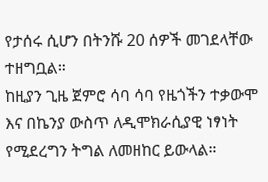የታሰሩ ሲሆን በትንሹ 20 ሰዎች መገደላቸው ተዘግቧል።
ከዚያን ጊዜ ጀምሮ ሳባ ሳባ የዜጎችን ተቃውሞ እና በኬንያ ውስጥ ለዲሞክራሲያዊ ነፃነት የሚደረግን ትግል ለመዘከር ይውላል።